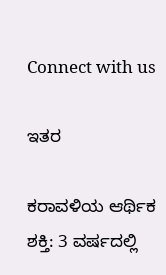Connect with us

ಇತರ

ಕರಾವಳಿಯ ಆರ್ಥಿಕ ಶಕ್ತಿ: 3 ವರ್ಷದಲ್ಲಿ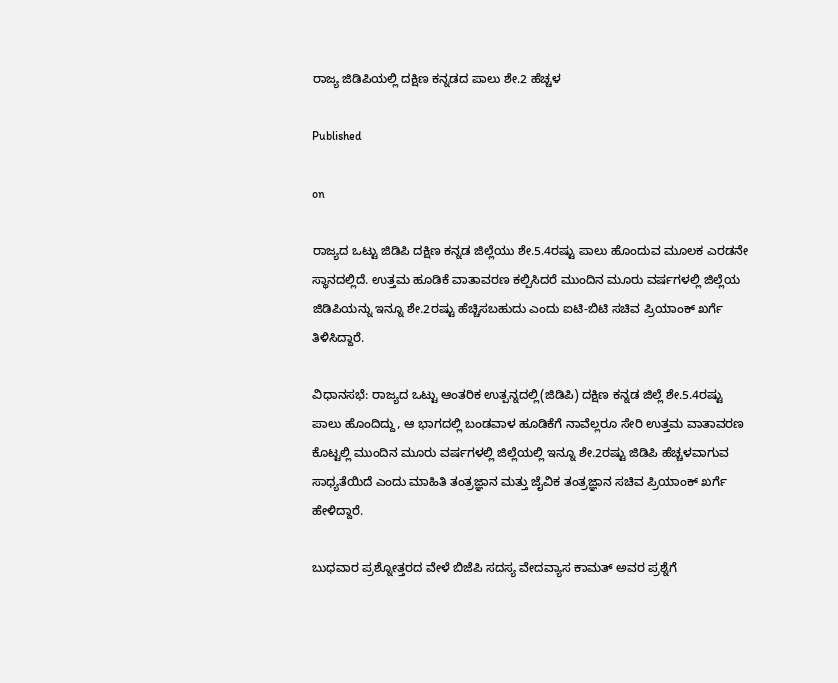ರಾಜ್ಯ ಜಿಡಿಪಿಯಲ್ಲಿ ದಕ್ಷಿಣ ಕನ್ನಡದ ಪಾಲು ಶೇ.2 ಹೆಚ್ಚಳ

Published

on

ರಾಜ್ಯದ ಒಟ್ಟು ಜಿಡಿಪಿ ದಕ್ಷಿಣ ಕನ್ನಡ ಜಿಲ್ಲೆಯು ಶೇ.5.4ರಷ್ಟು ಪಾಲು ಹೊಂದುವ ಮೂಲಕ ಎರಡನೇ ಸ್ಥಾನದಲ್ಲಿದೆ. ಉತ್ತಮ ಹೂಡಿಕೆ ವಾತಾವರಣ ಕಲ್ಪಿಸಿದರೆ ಮುಂದಿನ ಮೂರು ವರ್ಷಗಳಲ್ಲಿ ಜಿಲ್ಲೆಯ ಜಿಡಿಪಿಯನ್ನು ಇನ್ನೂ ಶೇ.2ರಷ್ಟು ಹೆಚ್ಚಿಸಬಹುದು ಎಂದು ಐಟಿ-ಬಿಟಿ ಸಚಿವ ಪ್ರಿಯಾಂಕ್‌ ಖರ್ಗೆ ತಿಳಿಸಿದ್ದಾರೆ.

ವಿಧಾನಸಭೆ: ರಾಜ್ಯದ ಒಟ್ಟು ಆಂತರಿಕ ಉತ್ಪನ್ನದಲ್ಲಿ(ಜಿಡಿಪಿ) ದಕ್ಷಿಣ ಕನ್ನಡ ಜಿಲ್ಲೆ ಶೇ.5.4ರಷ್ಟು ಪಾಲು ಹೊಂದಿದ್ದು, ಆ ಭಾಗದಲ್ಲಿ ಬಂಡವಾಳ ಹೂಡಿಕೆಗೆ ನಾವೆಲ್ಲರೂ ಸೇರಿ ಉತ್ತಮ ವಾತಾವರಣ ಕೊಟ್ಟಲ್ಲಿ ಮುಂದಿನ ಮೂರು ವರ್ಷಗಳಲ್ಲಿ ಜಿಲ್ಲೆಯಲ್ಲಿ ಇನ್ನೂ ಶೇ.2ರಷ್ಟು ಜಿಡಿಪಿ ಹೆಚ್ಚಳವಾಗುವ ಸಾಧ್ಯತೆಯಿದೆ ಎಂದು ಮಾಹಿತಿ ತಂತ್ರಜ್ಞಾನ ಮತ್ತು ಜೈವಿಕ ತಂತ್ರಜ್ಞಾನ ಸಚಿವ ಪ್ರಿಯಾಂಕ್‌ ಖರ್ಗೆ ಹೇಳಿದ್ದಾರೆ.

ಬುಧವಾರ ಪ್ರಶ್ನೋತ್ತರದ ವೇಳೆ ಬಿಜೆಪಿ ಸದಸ್ಯ ವೇದವ್ಯಾಸ ಕಾಮತ್‌ ಅವರ ಪ್ರಶ್ನೆಗೆ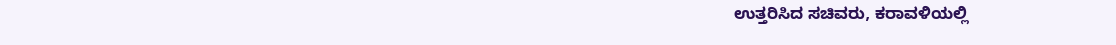ಉತ್ತರಿಸಿದ ಸಚಿವರು, ಕರಾವಳಿಯಲ್ಲಿ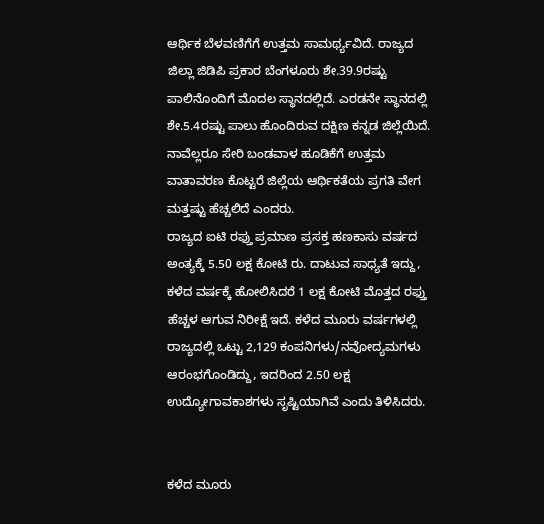ಆರ್ಥಿಕ ಬೆಳವಣಿಗೆಗೆ ಉತ್ತಮ ಸಾಮರ್ಥ್ಯವಿದೆ. ರಾಜ್ಯದ ಜಿಲ್ಲಾ ಜಿಡಿಪಿ ಪ್ರಕಾರ ಬೆಂಗಳೂರು ಶೇ.39.9ರಷ್ಟು ಪಾಲಿನೊಂದಿಗೆ ಮೊದಲ ಸ್ಥಾನದಲ್ಲಿದೆ. ಎರಡನೇ ಸ್ಥಾನದಲ್ಲಿ ಶೇ.5.4ರಷ್ಟು ಪಾಲು ಹೊಂದಿರುವ ದಕ್ಷಿಣ ಕನ್ನಡ ಜಿಲ್ಲೆಯಿದೆ. ನಾವೆಲ್ಲರೂ ಸೇರಿ ಬಂಡವಾಳ ಹೂಡಿಕೆಗೆ ಉತ್ತಮ ವಾತಾವರಣ ಕೊಟ್ಟರೆ ಜಿಲ್ಲೆಯ ಆರ್ಥಿಕತೆಯ ಪ್ರಗತಿ ವೇಗ ಮತ್ತಷ್ಟು ಹೆಚ್ಚಲಿದೆ ಎಂದರು.
ರಾಜ್ಯದ ಐಟಿ ರಫ್ತು ಪ್ರಮಾಣ ಪ್ರಸಕ್ತ ಹಣಕಾಸು ವರ್ಷದ ಅಂತ್ಯಕ್ಕೆ 5.50 ಲಕ್ಷ ಕೋಟಿ ರು. ದಾಟುವ ಸಾಧ್ಯತೆ ಇದ್ದು, ಕಳೆದ ವರ್ಷಕ್ಕೆ ಹೋಲಿಸಿದರೆ 1 ಲಕ್ಷ ಕೋಟಿ ಮೊತ್ತದ ರಫ್ತು ಹೆಚ್ಚಳ ಆಗುವ ನಿರೀಕ್ಷೆ ಇದೆ. ಕಳೆದ ಮೂರು ವರ್ಷಗಳಲ್ಲಿ ರಾಜ್ಯದಲ್ಲಿ ಒಟ್ಟು 2,129 ಕಂಪನಿಗಳು/ನವೋದ್ಯಮಗಳು ಆರಂಭಗೊಂಡಿದ್ದು, ಇದರಿಂದ 2.50 ಲಕ್ಷ ಉದ್ಯೋಗಾವಕಾಶಗಳು ಸೃಷ್ಟಿಯಾಗಿವೆ ಎಂದು ತಿಳಿಸಿದರು.


ಕಳೆದ ಮೂರು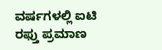ವರ್ಷಗಳಲ್ಲಿ ಐಟಿ ರಫ್ತು ಪ್ರಮಾಣ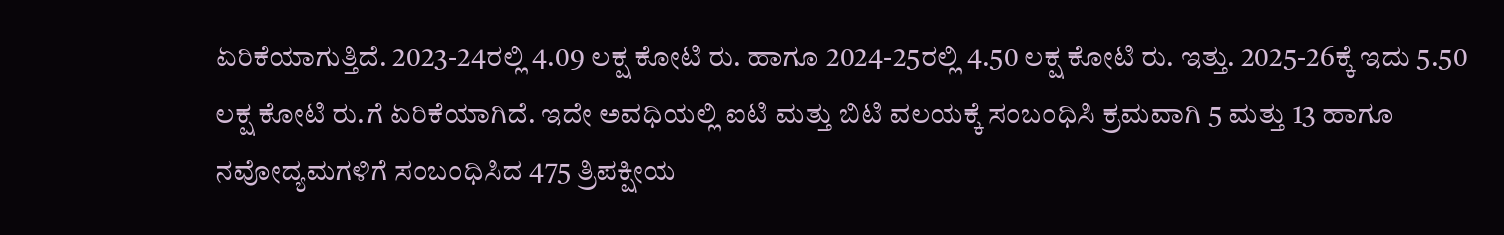ಏರಿಕೆಯಾಗುತ್ತಿದೆ. 2023-24ರಲ್ಲಿ 4.09 ಲಕ್ಷ ಕೋಟಿ ರು. ಹಾಗೂ 2024-25ರಲ್ಲಿ 4.50 ಲಕ್ಷ ಕೋಟಿ ರು. ಇತ್ತು. 2025-26ಕ್ಕೆ ಇದು 5.50 ಲಕ್ಷ ಕೋಟಿ ರು.ಗೆ ಏರಿಕೆಯಾಗಿದೆ. ಇದೇ ಅವಧಿಯಲ್ಲಿ ಐಟಿ ಮತ್ತು ಬಿಟಿ ವಲಯಕ್ಕೆ ಸಂಬಂಧಿಸಿ ಕ್ರಮವಾಗಿ 5 ಮತ್ತು 13 ಹಾಗೂ ನವೋದ್ಯಮಗಳಿಗೆ ಸಂಬಂಧಿಸಿದ 475 ತ್ರಿಪಕ್ಷೀಯ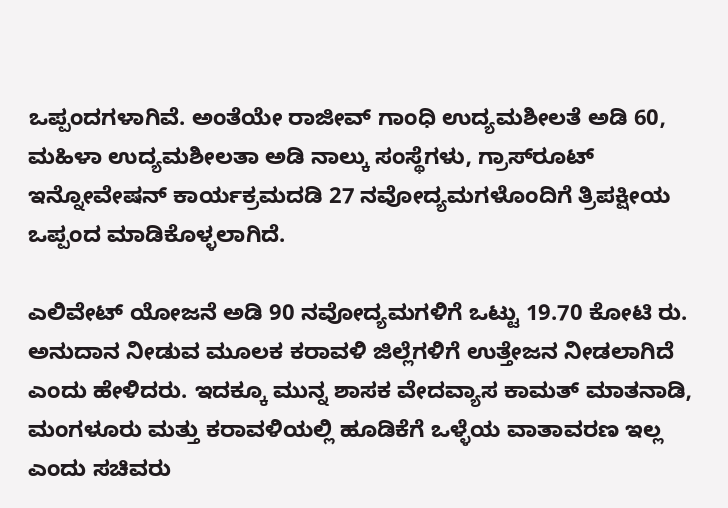ಒಪ್ಪಂದಗಳಾಗಿವೆ. ಅಂತೆಯೇ ರಾಜೀವ್‌ ಗಾಂಧಿ ಉದ್ಯಮಶೀಲತೆ ಅಡಿ 60, ಮಹಿಳಾ ಉದ್ಯಮಶೀಲತಾ ಅಡಿ ನಾಲ್ಕು ಸಂಸ್ಥೆಗಳು, ಗ್ರಾಸ್‌ರೂಟ್‌ ಇನ್ನೋವೇಷನ್‌ ಕಾರ್ಯಕ್ರಮದಡಿ 27 ನವೋದ್ಯಮಗಳೊಂದಿಗೆ ತ್ರಿಪಕ್ಷೀಯ ಒಪ್ಪಂದ ಮಾಡಿಕೊಳ್ಳಲಾಗಿದೆ.

ಎಲಿವೇಟ್‌ ಯೋಜನೆ ಅಡಿ 90 ನವೋದ್ಯಮಗಳಿಗೆ ಒಟ್ಟು 19.70 ಕೋಟಿ ರು. ಅನುದಾನ ನೀಡುವ ಮೂಲಕ ಕರಾವಳಿ ಜಿಲ್ಲೆಗಳಿಗೆ ಉತ್ತೇಜನ ನೀಡಲಾಗಿದೆ ಎಂದು ಹೇಳಿದರು. ಇದಕ್ಕೂ ಮುನ್ನ ಶಾಸಕ ವೇದವ್ಯಾಸ ಕಾಮತ್‌ ಮಾತನಾಡಿ, ಮಂಗಳೂರು ಮತ್ತು ಕರಾವಳಿಯಲ್ಲಿ ಹೂಡಿಕೆಗೆ ಒಳ್ಳೆಯ ವಾತಾವರಣ ಇಲ್ಲ ಎಂದು ಸಚಿವರು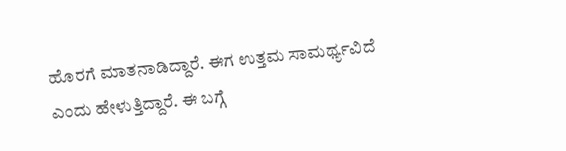ಹೊರಗೆ ಮಾತನಾಡಿದ್ದಾರೆ. ಈಗ ಉತ್ತಮ ಸಾಮರ್ಥ್ಯವಿದೆ ಎಂದು ಹೇಳುತ್ತಿದ್ದಾರೆ. ಈ ಬಗ್ಗೆ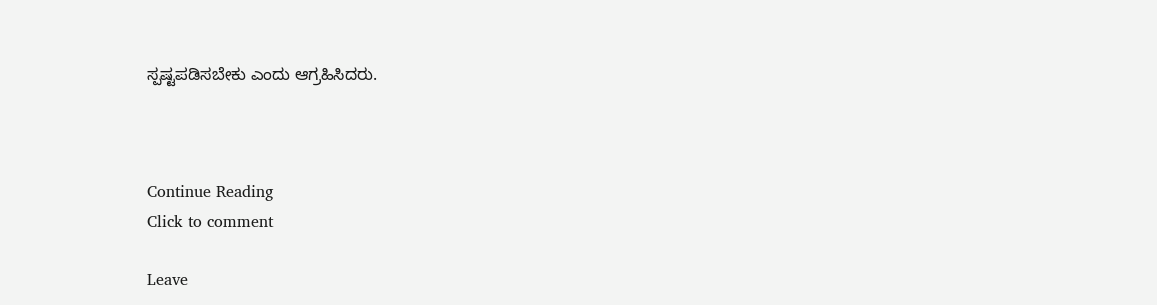ಸ್ಪಷ್ಟಪಡಿಸಬೇಕು ಎಂದು ಆಗ್ರಹಿಸಿದರು.



Continue Reading
Click to comment

Leave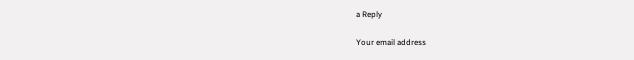a Reply

Your email address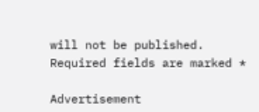will not be published. Required fields are marked *

Advertisement